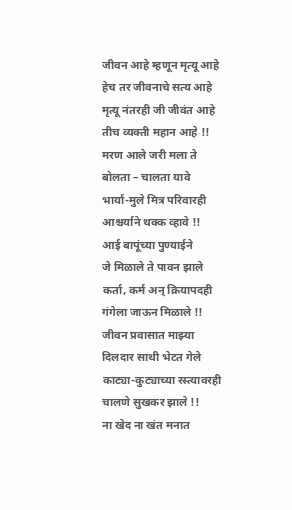जीवन आहे म्हणून मृत्यू आहे
हेच तर जीवनाचे सत्य आहे
मृत्यू नंतरही जी जीवंत आहे
तीच व्यक्ती महान आहे !!
मरण आले जरी मला ते
बोलता – चालता यावे
भार्या-मुले मित्र परिवारही
आश्चर्याने थक्क व्हावे !!
आई बापूंच्या पुण्याईने
जे मिळाले ते पावन झाले
कर्ता, कर्म अन् क्रियापदही
गंगेला जाऊन मिळाले !!
जीवन प्रवासात माझ्या
दिलदार साथी भेटत गेले
काट्या-कुट्याच्या रस्त्यावरही
चालणे सुखकर झाले !!
ना खेद ना खंत मनात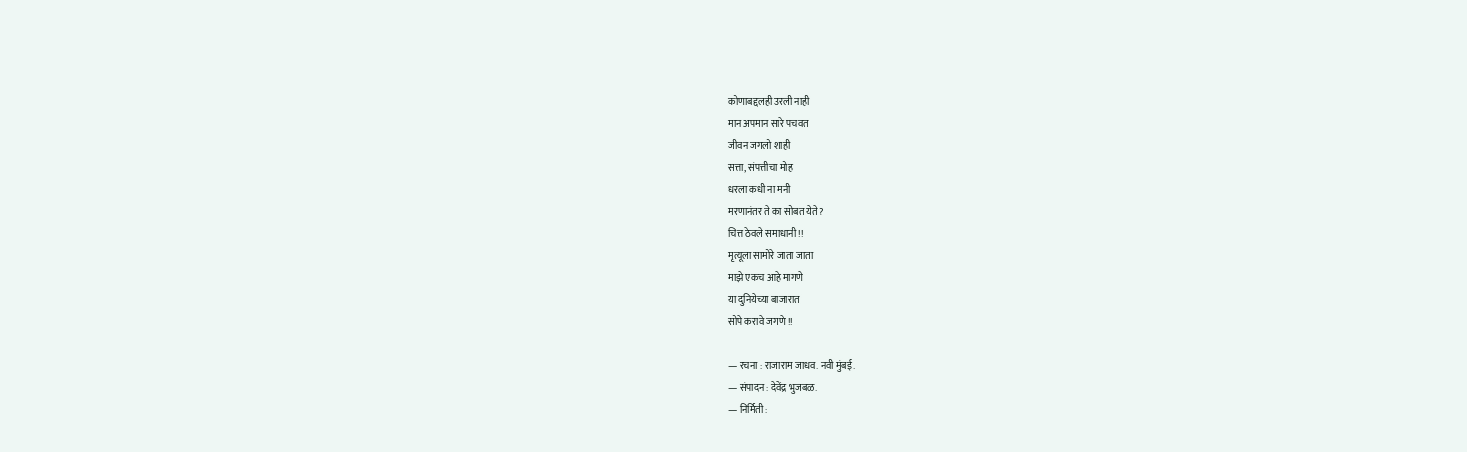कोणाबद्दलही उरली नाही
मान अपमान सारे पचवत
जीवन जगलो शाही
सत्ता, संपत्तीचा मोह
धरला कधी ना मनी
मरणानंतर ते का सोबत येते?
चित्त ठेवले समाधानी !!
मृत्यूला सामोरे जाता जाता
माझे एकच आहे मागणे
या दुनियेच्या बाजारात
सोपे करावे जगणे !!

— रचना : राजाराम जाधव. नवी मुंबई.
— संपादन : देवेंद्र भुजबळ.
— निर्मिती :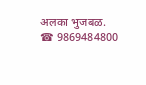अलका भुजबळ. ☎ 9869484800